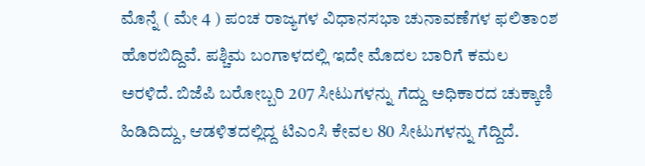ಮೊನ್ನೆ ( ಮೇ 4 ) ಪಂಚ ರಾಜ್ಯಗಳ ವಿಧಾನಸಭಾ ಚುನಾವಣೆಗಳ ಫಲಿತಾಂಶ ಹೊರಬಿದ್ದಿವೆ. ಪಶ್ಚಿಮ ಬಂಗಾಳದಲ್ಲಿ ಇದೇ ಮೊದಲ ಬಾರಿಗೆ ಕಮಲ ಅರಳಿದೆ. ಬಿಜೆಪಿ ಬರೋಬ್ಬರಿ 207 ಸೀಟುಗಳನ್ನು ಗೆದ್ದು ಅಧಿಕಾರದ ಚುಕ್ಕಾಣಿ ಹಿಡಿದಿದ್ದು, ಆಡಳಿತದಲ್ಲಿದ್ದ ಟಿಎಂಸಿ ಕೇವಲ 80 ಸೀಟುಗಳನ್ನು ಗೆದ್ದಿದೆ.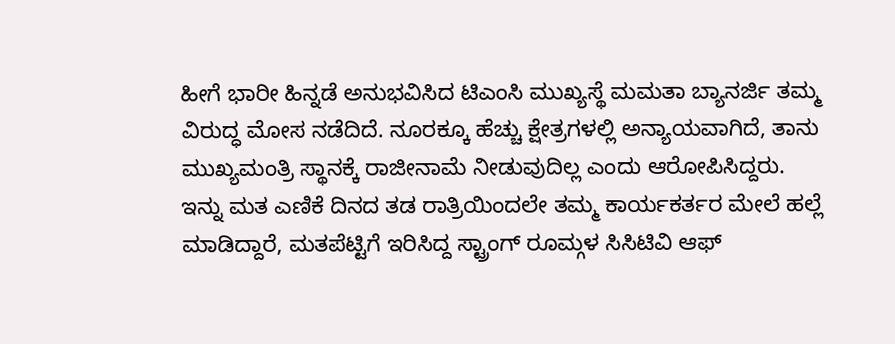ಹೀಗೆ ಭಾರೀ ಹಿನ್ನಡೆ ಅನುಭವಿಸಿದ ಟಿಎಂಸಿ ಮುಖ್ಯಸ್ಥೆ ಮಮತಾ ಬ್ಯಾನರ್ಜಿ ತಮ್ಮ ವಿರುದ್ಧ ಮೋಸ ನಡೆದಿದೆ. ನೂರಕ್ಕೂ ಹೆಚ್ಚು ಕ್ಷೇತ್ರಗಳಲ್ಲಿ ಅನ್ಯಾಯವಾಗಿದೆ, ತಾನು ಮುಖ್ಯಮಂತ್ರಿ ಸ್ಥಾನಕ್ಕೆ ರಾಜೀನಾಮೆ ನೀಡುವುದಿಲ್ಲ ಎಂದು ಆರೋಪಿಸಿದ್ದರು.
ಇನ್ನು ಮತ ಎಣಿಕೆ ದಿನದ ತಡ ರಾತ್ರಿಯಿಂದಲೇ ತಮ್ಮ ಕಾರ್ಯಕರ್ತರ ಮೇಲೆ ಹಲ್ಲೆ ಮಾಡಿದ್ದಾರೆ, ಮತಪೆಟ್ಟಿಗೆ ಇರಿಸಿದ್ದ ಸ್ಟ್ರಾಂಗ್ ರೂಮ್ಗಳ ಸಿಸಿಟಿವಿ ಆಫ್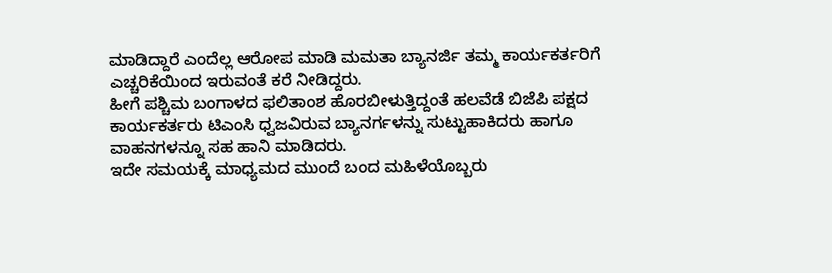ಮಾಡಿದ್ದಾರೆ ಎಂದೆಲ್ಲ ಆರೋಪ ಮಾಡಿ ಮಮತಾ ಬ್ಯಾನರ್ಜಿ ತಮ್ಮ ಕಾರ್ಯಕರ್ತರಿಗೆ ಎಚ್ಚರಿಕೆಯಿಂದ ಇರುವಂತೆ ಕರೆ ನೀಡಿದ್ದರು.
ಹೀಗೆ ಪಶ್ಚಿಮ ಬಂಗಾಳದ ಫಲಿತಾಂಶ ಹೊರಬೀಳುತ್ತಿದ್ದಂತೆ ಹಲವೆಡೆ ಬಿಜೆಪಿ ಪಕ್ಷದ ಕಾರ್ಯಕರ್ತರು ಟಿಎಂಸಿ ಧ್ವಜವಿರುವ ಬ್ಯಾನರ್ಗಳನ್ನು ಸುಟ್ಟುಹಾಕಿದರು ಹಾಗೂ ವಾಹನಗಳನ್ನೂ ಸಹ ಹಾನಿ ಮಾಡಿದರು.
ಇದೇ ಸಮಯಕ್ಕೆ ಮಾಧ್ಯಮದ ಮುಂದೆ ಬಂದ ಮಹಿಳೆಯೊಬ್ಬರು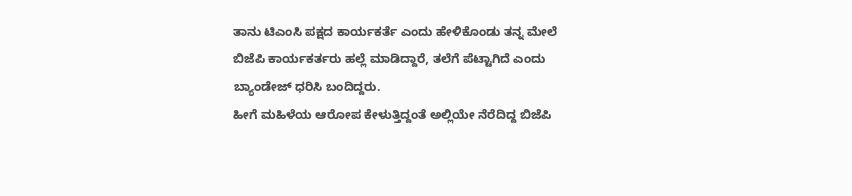ತಾನು ಟಿಎಂಸಿ ಪಕ್ಷದ ಕಾರ್ಯಕರ್ತೆ ಎಂದು ಹೇಳಿಕೊಂಡು ತನ್ನ ಮೇಲೆ ಬಿಜೆಪಿ ಕಾರ್ಯಕರ್ತರು ಹಲ್ಲೆ ಮಾಡಿದ್ದಾರೆ, ತಲೆಗೆ ಪೆಟ್ಟಾಗಿದೆ ಎಂದು ಬ್ಯಾಂಡೇಜ್ ಧರಿಸಿ ಬಂದಿದ್ದರು.
ಹೀಗೆ ಮಹಿಳೆಯ ಆರೋಪ ಕೇಳುತ್ತಿದ್ದಂತೆ ಅಲ್ಲಿಯೇ ನೆರೆದಿದ್ದ ಬಿಜೆಪಿ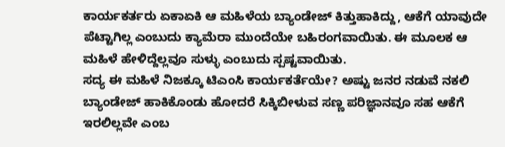ಕಾರ್ಯಕರ್ತರು ಏಕಾಏಕಿ ಆ ಮಹಿಳೆಯ ಬ್ಯಾಂಡೇಜ್ ಕಿತ್ತುಹಾಕಿದ್ದು, ಆಕೆಗೆ ಯಾವುದೇ ಪೆಟ್ಟಾಗಿಲ್ಲ ಎಂಬುದು ಕ್ಯಾಮೆರಾ ಮುಂದೆಯೇ ಬಹಿರಂಗವಾಯಿತು. ಈ ಮೂಲಕ ಆ ಮಹಿಳೆ ಹೇಳಿದ್ದೆಲ್ಲವೂ ಸುಳ್ಳು ಎಂಬುದು ಸ್ಪಷ್ಟವಾಯಿತು.
ಸದ್ಯ ಈ ಮಹಿಳೆ ನಿಜಕ್ಕೂ ಟಿಎಂಸಿ ಕಾರ್ಯಕರ್ತೆಯೇ? ಅಷ್ಟು ಜನರ ನಡುವೆ ನಕಲಿ ಬ್ಯಾಂಡೇಜ್ ಹಾಕಿಕೊಂಡು ಹೋದರೆ ಸಿಕ್ಕಿಬೀಳುವ ಸಣ್ಣ ಪರಿಜ್ಞಾನವೂ ಸಹ ಆಕೆಗೆ ಇರಲಿಲ್ಲವೇ ಎಂಬ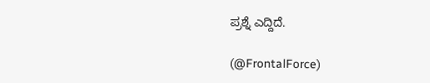ಪ್ರಶ್ನೆ ಎದ್ದಿದೆ.

(@FrontalForce)